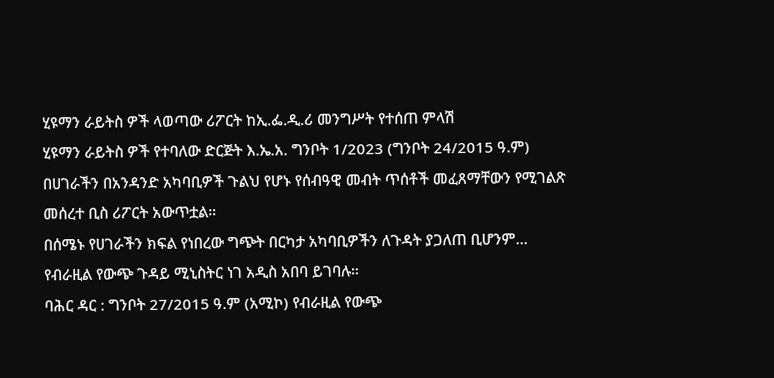ሂዩማን ራይትስ ዎች ላወጣው ሪፖርት ከኢ.ፌ.ዲ.ሪ መንግሥት የተሰጠ ምላሽ
ሂዩማን ራይትስ ዎች የተባለው ድርጅት እ.ኤ.አ. ግንቦት 1/2023 (ግንቦት 24/2015 ዓ.ም) በሀገራችን በአንዳንድ አካባቢዎች ጉልህ የሆኑ የሰብዓዊ መብት ጥሰቶች መፈጸማቸውን የሚገልጽ መሰረተ ቢስ ሪፖርት አውጥቷል።
በሰሜኑ የሀገራችን ክፍል የነበረው ግጭት በርካታ አካባቢዎችን ለጉዳት ያጋለጠ ቢሆንም...
የብራዚል የውጭ ጉዳይ ሚኒስትር ነገ አዲስ አበባ ይገባሉ።
ባሕር ዳር : ግንቦት 27/2015 ዓ.ም (አሚኮ) የብራዚል የውጭ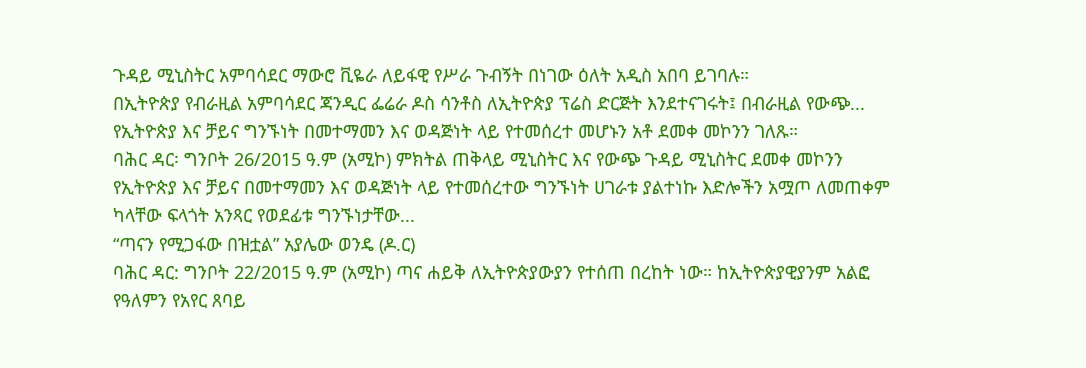ጉዳይ ሚኒስትር አምባሳደር ማውሮ ቪዬራ ለይፋዊ የሥራ ጉብኝት በነገው ዕለት አዲስ አበባ ይገባሉ።
በኢትዮጵያ የብራዚል አምባሳደር ጃንዲር ፌሬራ ዶስ ሳንቶስ ለኢትዮጵያ ፕሬስ ድርጅት እንደተናገሩት፤ በብራዚል የውጭ...
የኢትዮጵያ እና ቻይና ግንኙነት በመተማመን እና ወዳጅነት ላይ የተመሰረተ መሆኑን አቶ ደመቀ መኮንን ገለጹ።
ባሕር ዳር፡ ግንቦት 26/2015 ዓ.ም (አሚኮ) ምክትል ጠቅላይ ሚኒስትር እና የውጭ ጉዳይ ሚኒስትር ደመቀ መኮንን የኢትዮጵያ እና ቻይና በመተማመን እና ወዳጅነት ላይ የተመሰረተው ግንኙነት ሀገራቱ ያልተነኩ እድሎችን አሟጦ ለመጠቀም ካላቸው ፍላጎት አንጻር የወደፊቱ ግንኙነታቸው...
“ጣናን የሚጋፋው በዝቷል” አያሌው ወንዴ (ዶ.ር)
ባሕር ዳር: ግንቦት 22/2015 ዓ.ም (አሚኮ) ጣና ሐይቅ ለኢትዮጵያውያን የተሰጠ በረከት ነው። ከኢትዮጵያዊያንም አልፎ የዓለምን የአየር ጸባይ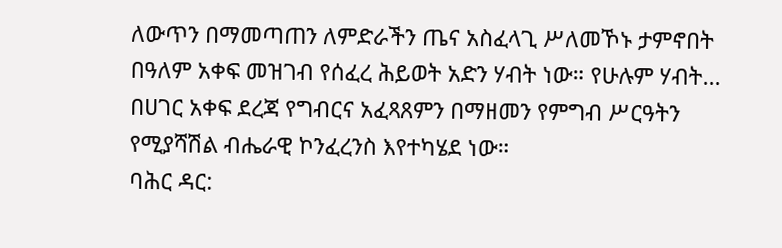ለውጥን በማመጣጠን ለምድራችን ጤና አስፈላጊ ሥለመኾኑ ታምኖበት በዓለም አቀፍ መዝገብ የሰፈረ ሕይወት አድን ሃብት ነው። የሁሉም ሃብት...
በሀገር አቀፍ ደረጃ የግብርና አፈጻጸምን በማዘመን የምግብ ሥርዓትን የሚያሻሽል ብሔራዊ ኮንፈረንስ እየተካሄደ ነው።
ባሕር ዳር: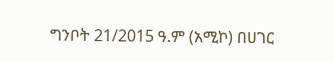ግንቦት 21/2015 ዓ.ም (አሚኮ) በሀገር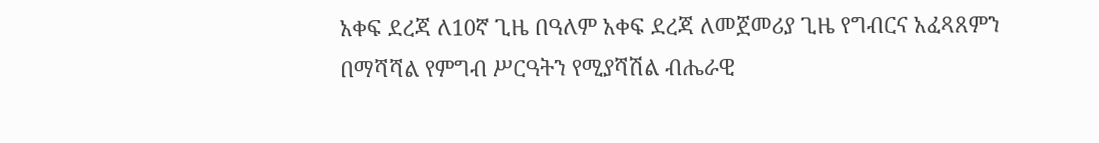አቀፍ ደረጃ ለ10ኛ ጊዜ በዓለም አቀፍ ደረጃ ለመጀመሪያ ጊዜ የግብርና አፈጻጸምን በማሻሻል የምግብ ሥርዓትን የሚያሻሽል ብሔራዊ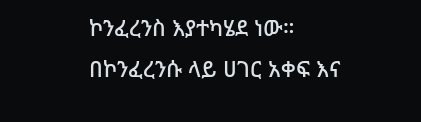ኮንፈረንስ እያተካሄደ ነው።
በኮንፈረንሱ ላይ ሀገር አቀፍ እና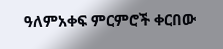ዓለምአቀፍ ምርምሮች ቀርበው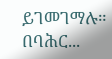ይገመገማሉ።
በባሕር...